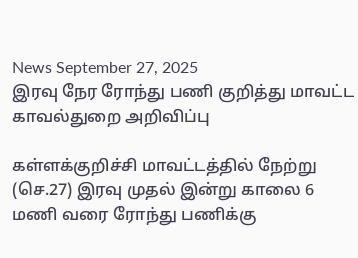News September 27, 2025
இரவு நேர ரோந்து பணி குறித்து மாவட்ட காவல்துறை அறிவிப்பு

கள்ளக்குறிச்சி மாவட்டத்தில் நேற்று (செ.27) இரவு முதல் இன்று காலை 6 மணி வரை ரோந்து பணிக்கு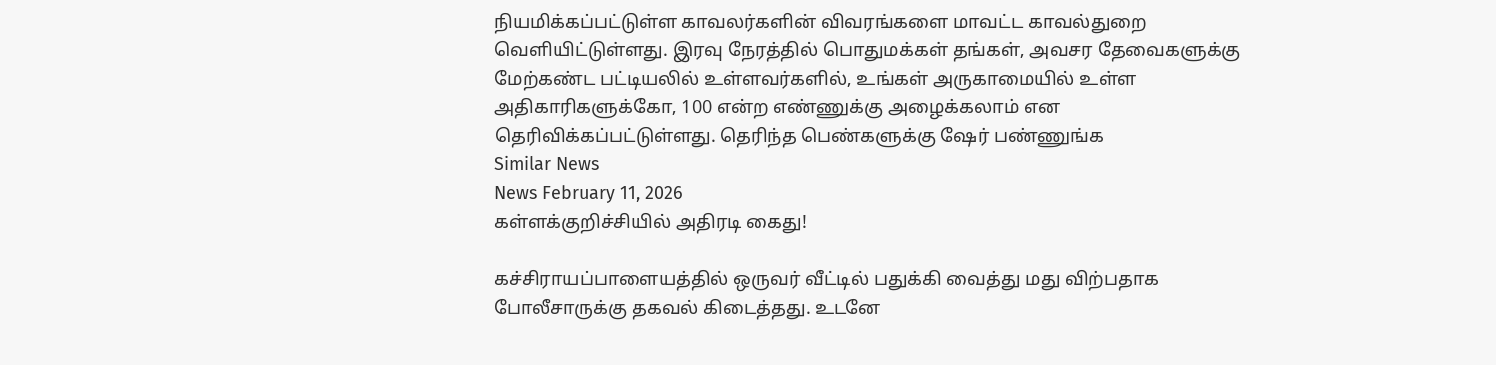நியமிக்கப்பட்டுள்ள காவலர்களின் விவரங்களை மாவட்ட காவல்துறை வெளியிட்டுள்ளது. இரவு நேரத்தில் பொதுமக்கள் தங்கள், அவசர தேவைகளுக்கு மேற்கண்ட பட்டியலில் உள்ளவர்களில், உங்கள் அருகாமையில் உள்ள அதிகாரிகளுக்கோ, 100 என்ற எண்ணுக்கு அழைக்கலாம் என தெரிவிக்கப்பட்டுள்ளது. தெரிந்த பெண்களுக்கு ஷேர் பண்ணுங்க
Similar News
News February 11, 2026
கள்ளக்குறிச்சியில் அதிரடி கைது!

கச்சிராயப்பாளையத்தில் ஒருவர் வீட்டில் பதுக்கி வைத்து மது விற்பதாக போலீசாருக்கு தகவல் கிடைத்தது. உடனே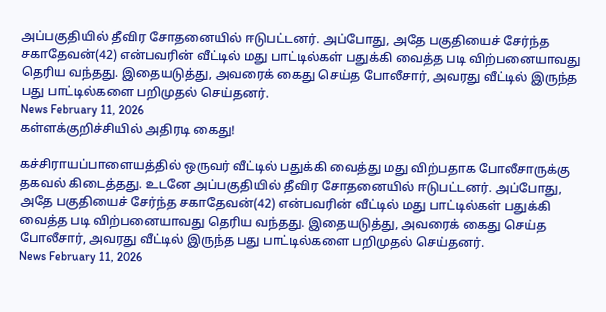அப்பகுதியில் தீவிர சோதனையில் ஈடுபட்டனர். அப்போது, அதே பகுதியைச் சேர்ந்த சகாதேவன்(42) என்பவரின் வீட்டில் மது பாட்டில்கள் பதுக்கி வைத்த படி விற்பனையாவது தெரிய வந்தது. இதையடுத்து, அவரைக் கைது செய்த போலீசார், அவரது வீட்டில் இருந்த பது பாட்டில்களை பறிமுதல் செய்தனர்.
News February 11, 2026
கள்ளக்குறிச்சியில் அதிரடி கைது!

கச்சிராயப்பாளையத்தில் ஒருவர் வீட்டில் பதுக்கி வைத்து மது விற்பதாக போலீசாருக்கு தகவல் கிடைத்தது. உடனே அப்பகுதியில் தீவிர சோதனையில் ஈடுபட்டனர். அப்போது, அதே பகுதியைச் சேர்ந்த சகாதேவன்(42) என்பவரின் வீட்டில் மது பாட்டில்கள் பதுக்கி வைத்த படி விற்பனையாவது தெரிய வந்தது. இதையடுத்து, அவரைக் கைது செய்த போலீசார், அவரது வீட்டில் இருந்த பது பாட்டில்களை பறிமுதல் செய்தனர்.
News February 11, 2026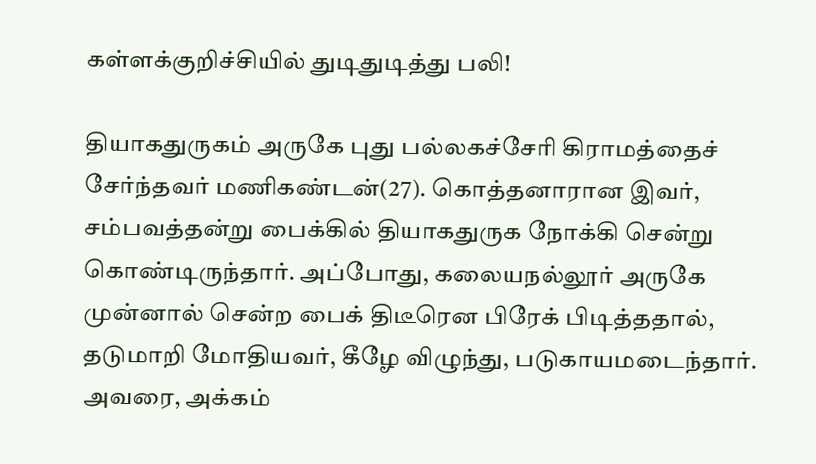கள்ளக்குறிச்சியில் துடிதுடித்து பலி!

தியாகதுருகம் அருகே புது பல்லகச்சேரி கிராமத்தைச் சேர்ந்தவர் மணிகண்டன்(27). கொத்தனாரான இவர், சம்பவத்தன்று பைக்கில் தியாகதுருக நோக்கி சென்று கொண்டிருந்தார். அப்போது, கலையநல்லூர் அருகே முன்னால் சென்ற பைக் திடீரென பிரேக் பிடித்ததால், தடுமாறி மோதியவர், கீழே விழுந்து, படுகாயமடைந்தார். அவரை, அக்கம்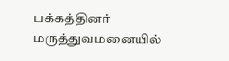பக்கத்தினர் மருத்துவமனையில்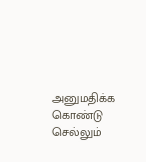அனுமதிக்க கொண்டு செல்லும்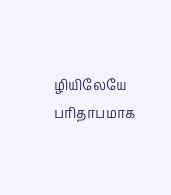ழியிலேயே பரிதாபமாக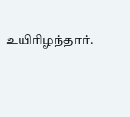உயிரிழந்தார்.